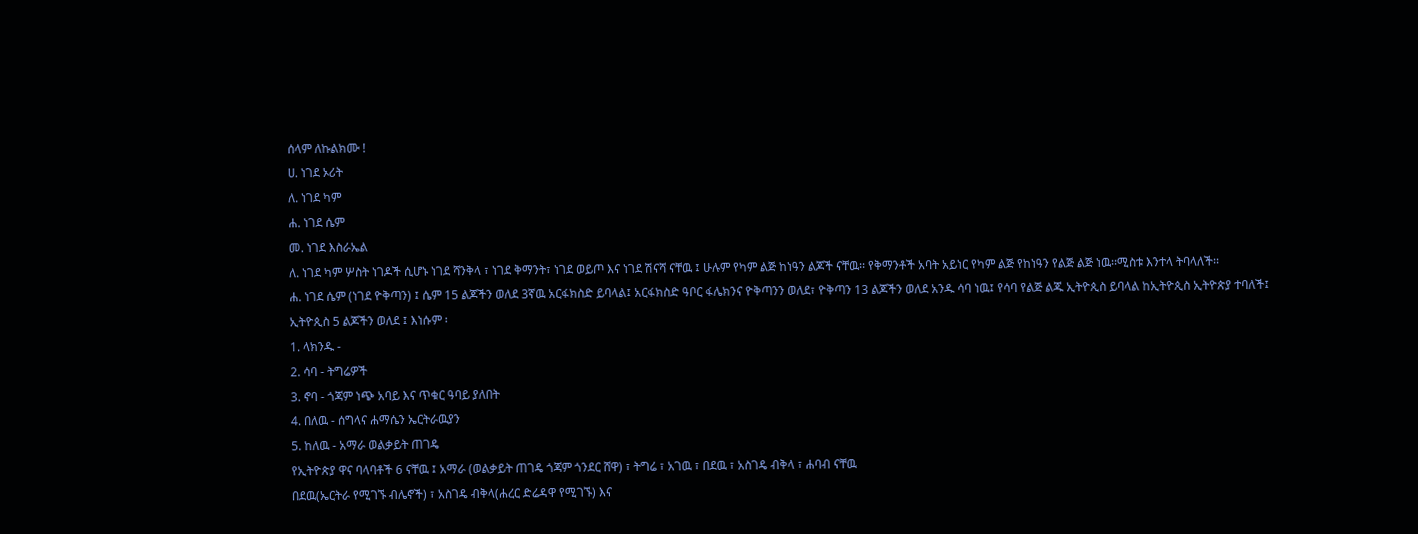ሰላም ለኩልክሙ !
ሀ. ነገደ ኦሪት
ለ. ነገደ ካም
ሐ. ነገደ ሴም
መ. ነገደ እስራኤል
ለ. ነገደ ካም ሦስት ነገዶች ሲሆኑ ነገደ ሻንቅላ ፣ ነገደ ቅማንት፣ ነገደ ወይጦ እና ነገደ ሽናሻ ናቸዉ ፤ ሁሉም የካም ልጅ ከነዓን ልጆች ናቸዉ፡፡ የቅማንቶች አባት አይነር የካም ልጅ የከነዓን የልጅ ልጅ ነዉ፡፡ሚስቱ እንተላ ትባላለች፡፡
ሐ. ነገደ ሴም (ነገደ ዮቅጣን) ፤ ሴም 15 ልጆችን ወለደ 3ኛዉ አርፋክስድ ይባላል፤ አርፋክስድ ዓቦር ፋሌክንና ዮቅጣንን ወለደ፣ ዮቅጣን 13 ልጆችን ወለደ አንዱ ሳባ ነዉ፤ የሳባ የልጅ ልጁ ኢትዮጲስ ይባላል ከኢትዮጲስ ኢትዮጵያ ተባለች፤
ኢትዮጲስ 5 ልጆችን ወለደ ፤ እነሱም ፡
1. ላክንዱ -
2. ሳባ - ትግሬዎች
3. ኖባ - ጎጃም ነጭ አባይ እና ጥቁር ዓባይ ያለበት
4. በለዉ - ሰግላና ሐማሴን ኤርትራዉያን
5. ከለዉ - አማራ ወልቃይት ጠገዴ
የኢትዮጵያ ዋና ባላባቶች 6 ናቸዉ ፤ አማራ (ወልቃይት ጠገዴ ጎጃም ጎንደር ሸዋ) ፣ ትግሬ ፣ አገዉ ፣ በደዉ ፣ አስገዴ ብቅላ ፣ ሐባብ ናቸዉ
በደዉ(ኤርትራ የሚገኙ ብሌኖች) ፣ አስገዴ ብቅላ(ሐረር ድሬዳዋ የሚገኙ) እና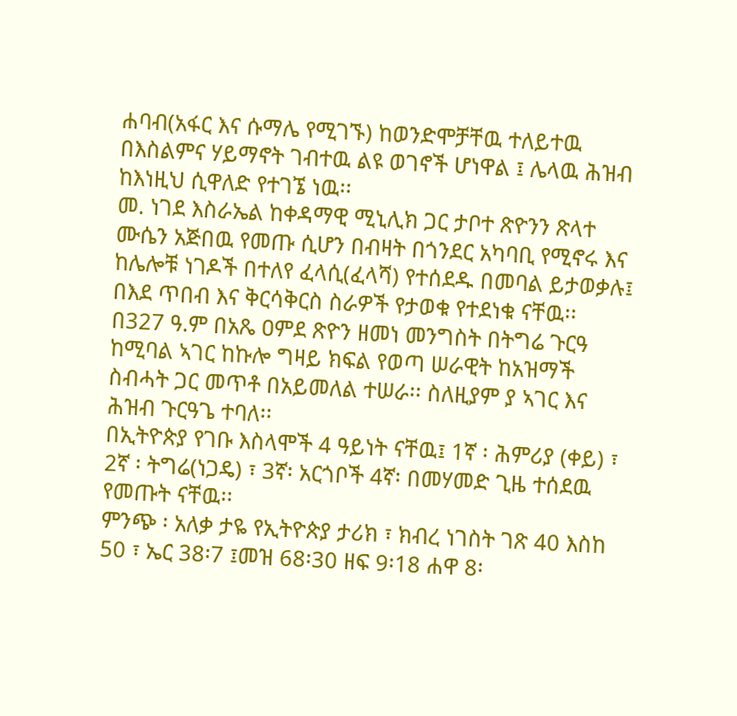ሐባብ(አፋር እና ሱማሌ የሚገኙ) ከወንድሞቻቸዉ ተለይተዉ በእስልምና ሃይማኖት ገብተዉ ልዩ ወገኖች ሆነዋል ፤ ሌላዉ ሕዝብ ከእነዚህ ሲዋለድ የተገኜ ነዉ፡፡
መ. ነገደ እስራኤል ከቀዳማዊ ሚኒሊክ ጋር ታቦተ ጽዮንን ጽላተ ሙሴን አጅበዉ የመጡ ሲሆን በብዛት በጎንደር አካባቢ የሚኖሩ እና ከሌሎቹ ነገዶች በተለየ ፈላሲ(ፈላሻ) የተሰደዱ በመባል ይታወቃሉ፤ በእደ ጥበብ እና ቅርሳቅርስ ስራዎች የታወቁ የተደነቁ ናቸዉ፡፡
በ327 ዓ.ም በአጼ ዐምደ ጽዮን ዘመነ መንግስት በትግሬ ጉርዓ ከሚባል ኣገር ከኩሎ ግዛይ ክፍል የወጣ ሠራዊት ከአዝማች ስብሓት ጋር መጥቶ በአይመለል ተሠራ፡፡ ስለዚያም ያ ኣገር እና ሕዝብ ጉርዓጌ ተባለ፡፡
በኢትዮጵያ የገቡ እስላሞች 4 ዓይነት ናቸዉ፤ 1ኛ ፡ ሕምሪያ (ቀይ) ፣ 2ኛ ፡ ትግሬ(ነጋዴ) ፣ 3ኛ፡ አርጎቦች 4ኛ፡ በመሃመድ ጊዜ ተሰደዉ የመጡት ናቸዉ፡፡
ምንጭ ፡ አለቃ ታዬ የኢትዮጵያ ታሪክ ፣ ክብረ ነገስት ገጽ 40 እስከ 50 ፣ ኤር 38፡7 ፤መዝ 68፡30 ዘፍ 9፡18 ሐዋ 8፡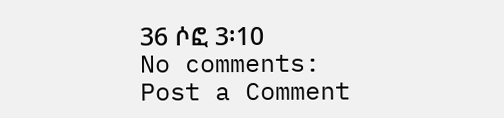36 ሶፎ 3፡10
No comments:
Post a Comment